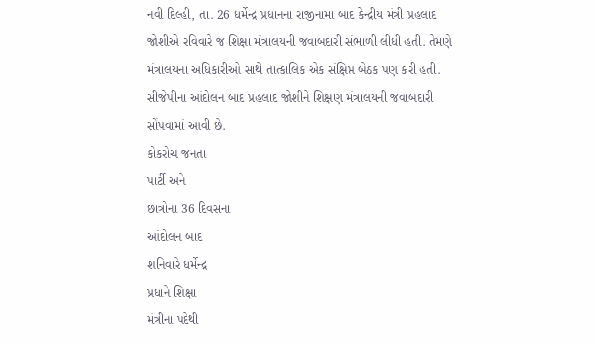નવી દિલ્હી, તા. 26 ધર્મેન્દ્ર પ્રધાનના રાજીનામા બાદ કેન્દ્રીય મંત્રી પ્રહલાદ જોશીએ રવિવારે જ શિક્ષા મંત્રાલયની જવાબદારી સંભાળી લીધી હતી. તેમણે મંત્રાલયના અધિકારીઓ સાથે તાત્કાલિક એક સંક્ષિપ્ત બેઠક પણ કરી હતી. સીજેપીના આંદોલન બાદ પ્રહલાદ જોશીને શિક્ષણ મંત્રાલયની જવાબદારી સોંપવામાં આવી છે.
કોકરોચ જનતા
પાર્ટી અને
છાત્રોના 36 દિવસના
આંદોલન બાદ
શનિવારે ધર્મેન્દ્ર
પ્રધાને શિક્ષા
મંત્રીના પદેથી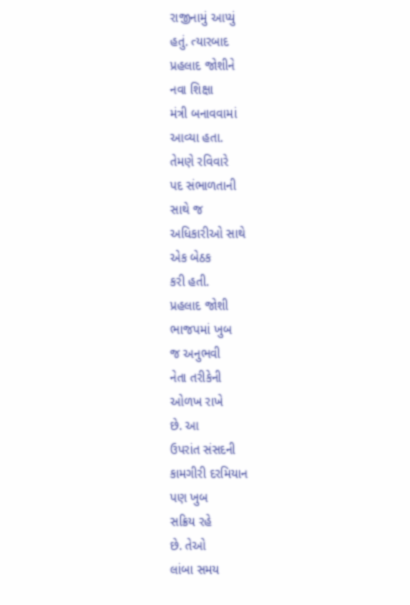રાજીનામું આપ્યું
હતું. ત્યારબાદ
પ્રહલાદ જોશીને
નવા શિક્ષા
મંત્રી બનાવવામાં
આવ્યા હતા.
તેમણે રવિવારે
પદ સંભાળતાની
સાથે જ
અધિકારીઓ સાથે
એક બેઠક
કરી હતી.
પ્રહલાદ જોશી
ભાજપમાં ખુબ
જ અનુભવી
નેતા તરીકેની
ઓળખ રાખે
છે. આ
ઉપરાંત સંસદની
કામગીરી દરમિયાન
પણ ખુબ
સક્રિય રહે
છે. તેઓ
લાંબા સમય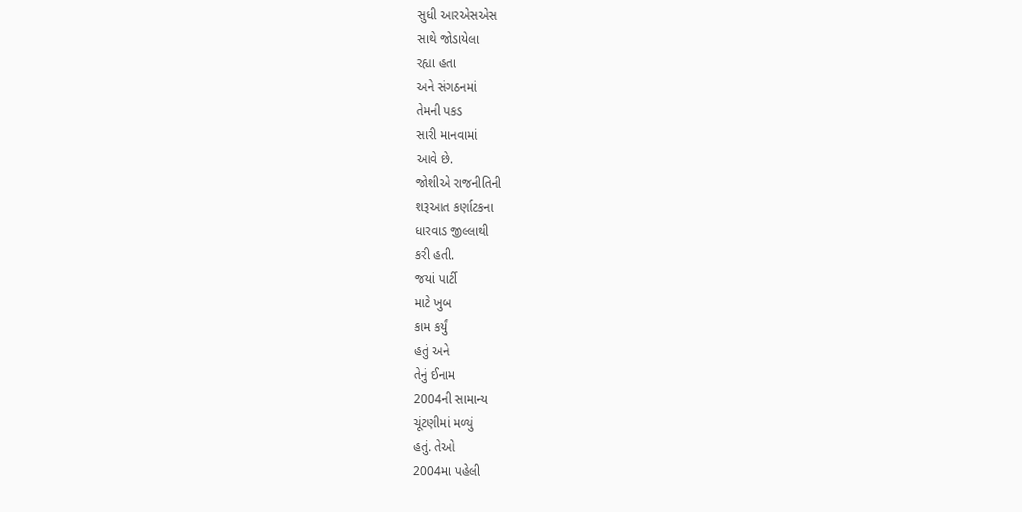સુધી આરએસએસ
સાથે જોડાયેલા
રહ્યા હતા
અને સંગઠનમાં
તેમની પકડ
સારી માનવામાં
આવે છે.
જોશીએ રાજનીતિની
શરૂઆત કર્ણાટકના
ધારવાડ જીલ્લાથી
કરી હતી.
જયાં પાર્ટી
માટે ખુબ
કામ કર્યું
હતું અને
તેનું ઈનામ
2004ની સામાન્ય
ચૂંટણીમાં મળ્યું
હતું. તેઓ
2004મા પહેલી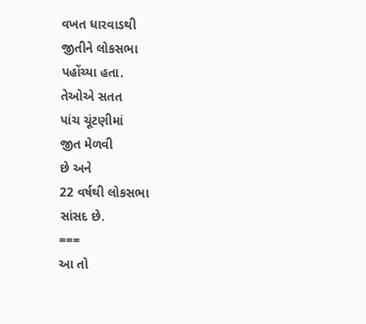વખત ધારવાડથી
જીતીને લોકસભા
પહોંચ્યા હતા.
તેઓએ સતત
પાંચ ચૂંટણીમાં
જીત મેળવી
છે અને
22 વર્ષથી લોકસભા
સાંસદ છે.
===
આ તો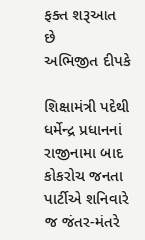ફક્ત શરૂઆત
છે
અભિજીત દીપકે

શિક્ષામંત્રી પદેથી
ધર્મેન્દ્ર પ્રધાનનાં
રાજીનામા બાદ
કોકરોચ જનતા
પાર્ટીએ શનિવારે
જ જંતર-મંતરે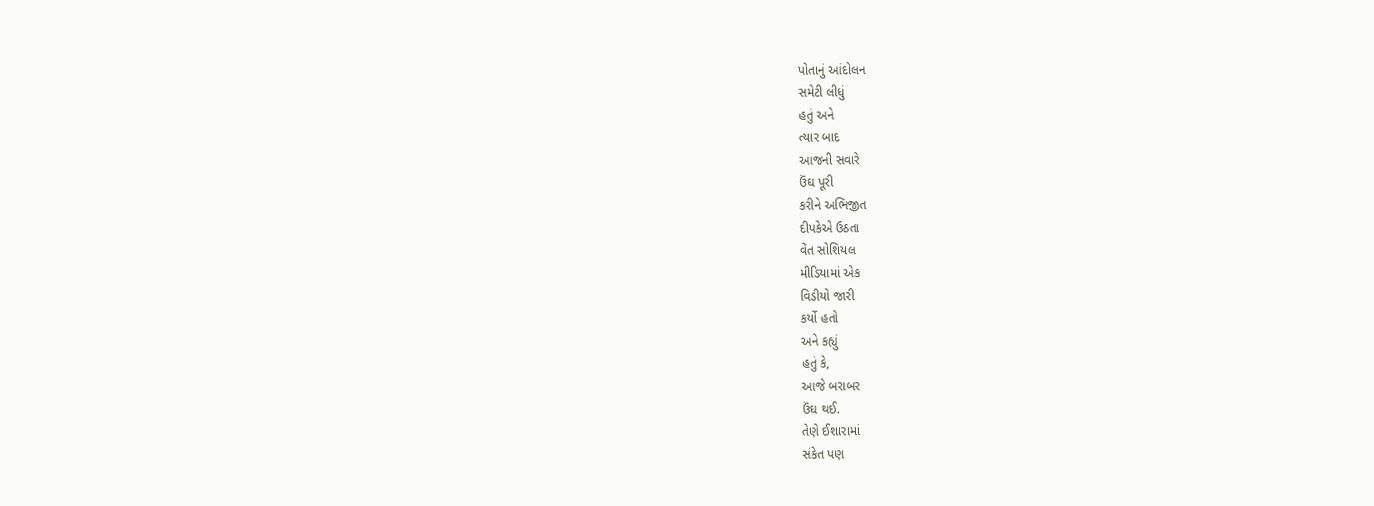પોતાનું આંદોલન
સમેટી લીધું
હતું અને
ત્યાર બાદ
આજની સવારે
ઉંઘ પૂરી
કરીને અભિજીત
દીપકેએ ઉઠતા
વેંત સોશિયલ
મીડિયામાં એક
વિડીયો જારી
કર્યો હતો
અને કહ્યું
હતું કે,
આજે બરાબર
ઉંઘ થઈ.
તેણે ઈશારામાં
સંકેત પણ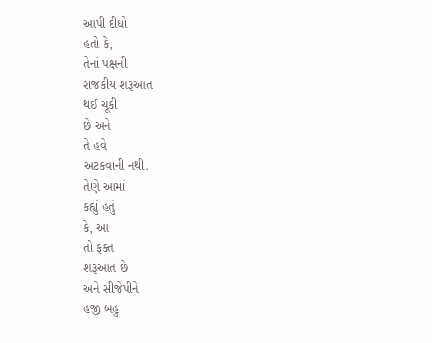આપી દીધો
હતો કે,
તેનાં પક્ષની
રાજકીય શરૂઆત
થઈ ચૂકી
છે અને
તે હવે
અટકવાની નથી.
તેણે આમાં
કહ્યું હતું
કે, આ
તો ફક્ત
શરૂઆત છે
અને સીજેપીને
હજી બહુ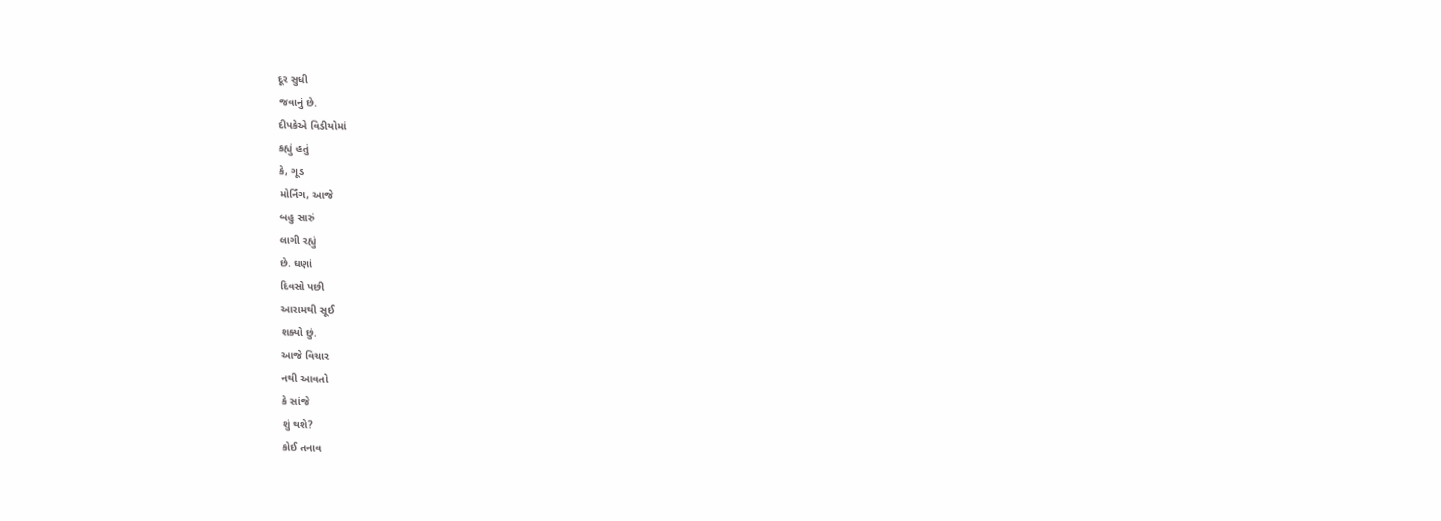દૂર સુધી
જવાનું છે.
દીપકેએ વિડીયોમાં
કહ્યું હતું
કે, ગૂડ
મોર્નિંગ, આજે
બહુ સારું
લાગી રહ્યું
છે. ઘણાં
દિવસો પછી
આરામથી સૂઈ
શક્યો છું.
આજે વિચાર
નથી આવતો
કે સાંજે
શું થશે?
કોઈ તનાવ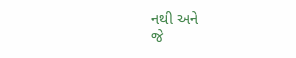નથી અને
જે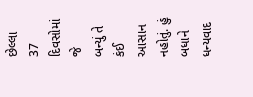છેલ્લા
37 દિવસોમાં જે
બન્યું તે
કંઈ આસાન
નહોતું. હું
બધાને ધન્યવાદ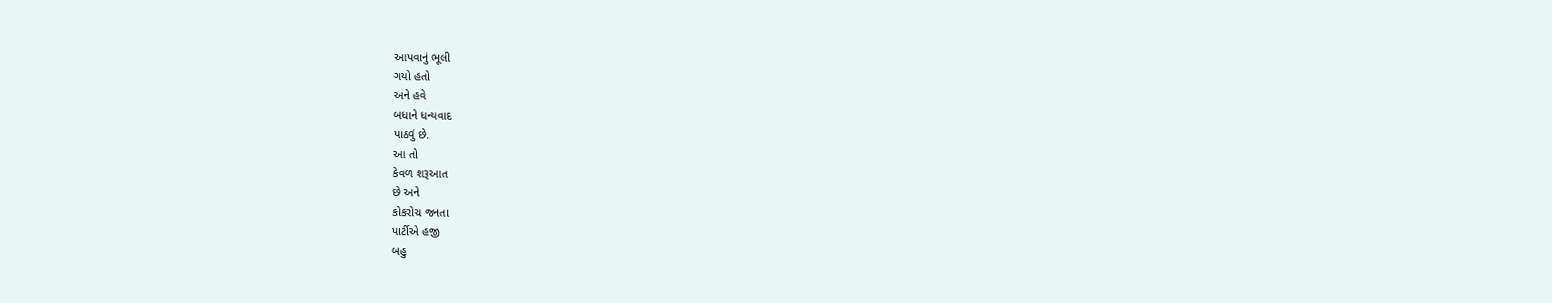આપવાનું ભૂલી
ગયો હતો
અને હવે
બધાને ધન્યવાદ
પાઠવું છે.
આ તો
કેવળ શરૂઆત
છે અને
કોકરોચ જનતા
પાર્ટીએ હજી
બહુ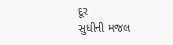દૂર
સુધીની મજલ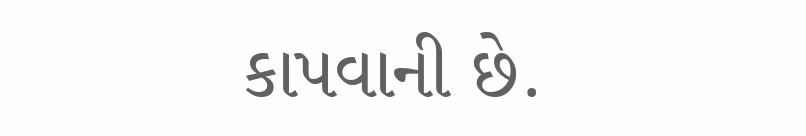કાપવાની છે.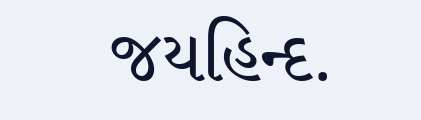જયહિન્દ.